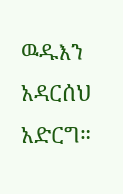ዉዱእን አዳርሰህ አድርግ።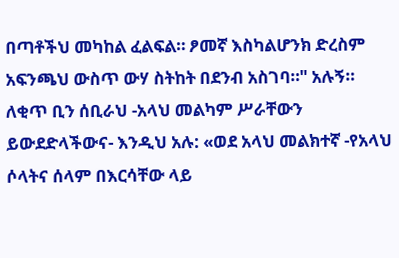በጣቶችህ መካከል ፈልፍል። ፆመኛ እስካልሆንክ ድረስም አፍንጫህ ውስጥ ውሃ ስትከት በደንብ አስገባ።" አሉኝ።
ለቂጥ ቢን ሰቢራህ -አላህ መልካም ሥራቸውን ይውደድላችውና- እንዲህ አሉ: «ወደ አላህ መልክተኛ -የአላህ ሶላትና ሰላም በእርሳቸው ላይ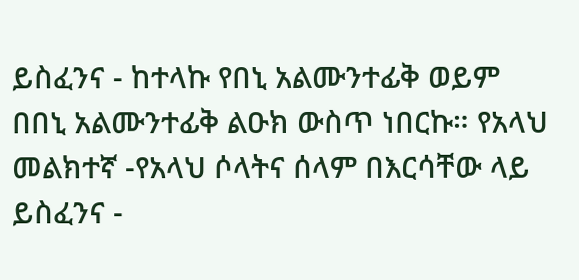ይስፈንና - ከተላኩ የበኒ አልሙንተፊቅ ወይም በበኒ አልሙንተፊቅ ልዑክ ውስጥ ነበርኩ። የአላህ መልክተኛ -የአላህ ሶላትና ሰላም በእርሳቸው ላይ ይስፈንና -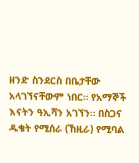ዘንድ ስንደርስ በቤታቸው አላገኘናቸውም ነበር። የአማኞች እናትን ዓኢሻን አገኘን። በስጋና ዱቄት የሚሰራ (ኸዚራ) የሚባል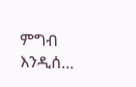ምግብ እንዲሰ…